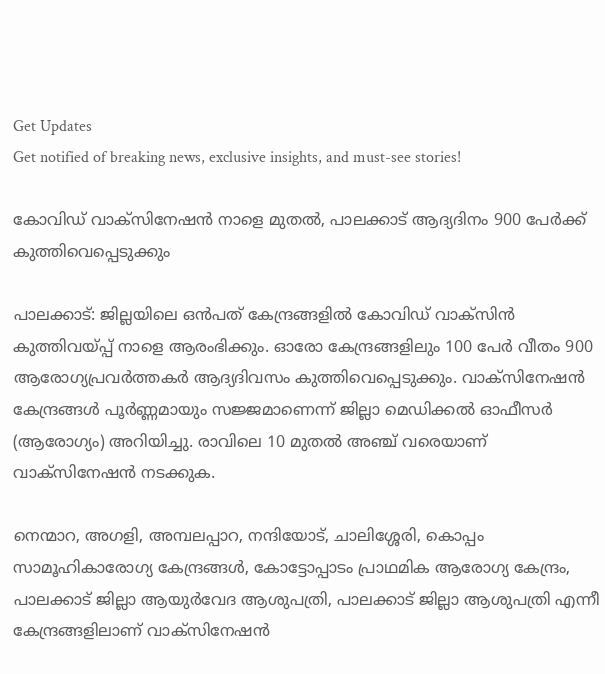Get Updates
Get notified of breaking news, exclusive insights, and must-see stories!

കോവിഡ് വാക്‌സിനേഷന്‍ നാളെ മുതല്‍, പാലക്കാട് ആദ്യദിനം 900 പേര്‍ക്ക് കുത്തിവെപ്പെടുക്കും

പാലക്കാട്: ജില്ലയിലെ ഒന്‍പത് കേന്ദ്രങ്ങളില്‍ കോവിഡ് വാക്‌സിന്‍ കുത്തിവയ്പ്പ് നാളെ ആരംഭിക്കും. ഓരോ കേന്ദ്രങ്ങളിലും 100 പേര്‍ വീതം 900 ആരോഗ്യപ്രവര്‍ത്തകര്‍ ആദ്യദിവസം കുത്തിവെപ്പെടുക്കും. വാക്‌സിനേഷന്‍ കേന്ദ്രങ്ങള്‍ പൂര്‍ണ്ണമായും സജ്ജമാണെന്ന് ജില്ലാ മെഡിക്കല്‍ ഓഫീസര്‍ (ആരോഗ്യം) അറിയിച്ചു. രാവിലെ 10 മുതല്‍ അഞ്ച് വരെയാണ് വാക്‌സിനേഷന്‍ നടക്കുക.

നെന്മാറ, അഗളി, അമ്പലപ്പാറ, നന്ദിയോട്, ചാലിശ്ശേരി, കൊപ്പം സാമൂഹികാരോഗ്യ കേന്ദ്രങ്ങള്‍, കോട്ടോപ്പാടം പ്രാഥമിക ആരോഗ്യ കേന്ദ്രം, പാലക്കാട് ജില്ലാ ആയുര്‍വേദ ആശുപത്രി, പാലക്കാട് ജില്ലാ ആശുപത്രി എന്നീ കേന്ദ്രങ്ങളിലാണ് വാക്‌സിനേഷന്‍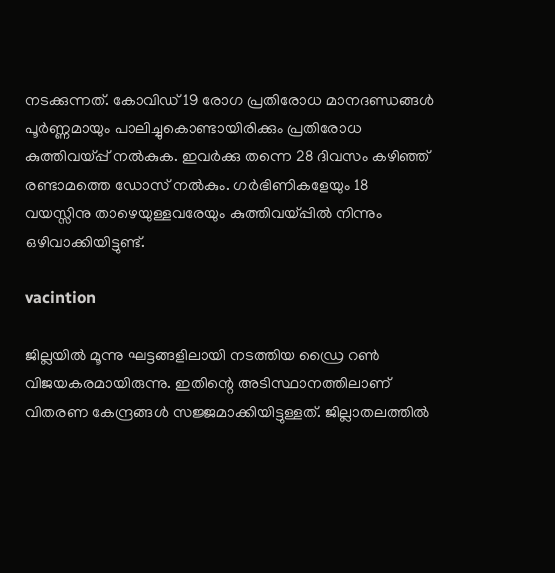നടക്കുന്നത്. കോവിഡ് 19 രോഗ പ്രതിരോധ മാനദണ്ഡങ്ങള്‍ പൂര്‍ണ്ണമായും പാലിച്ചുകൊണ്ടായിരിക്കും പ്രതിരോധ കുത്തിവയ്പ്പ് നല്‍കുക. ഇവര്‍ക്കു തന്നെ 28 ദിവസം കഴിഞ്ഞ് രണ്ടാമത്തെ ഡോസ് നല്‍കും. ഗര്‍ഭിണികളേയും 18 വയസ്സിനു താഴെയുള്ളവരേയും കുത്തിവയ്പ്പില്‍ നിന്നും ഒഴിവാക്കിയിട്ടുണ്ട്.

vacintion

ജില്ലയില്‍ മൂന്നു ഘട്ടങ്ങളിലായി നടത്തിയ ഡ്രൈ റണ്‍ വിജയകരമായിരുന്നു. ഇതിന്റെ അടിസ്ഥാനത്തിലാണ് വിതരണ കേന്ദ്രങ്ങള്‍ സജ്ജമാക്കിയിട്ടുള്ളത്. ജില്ലാതലത്തില്‍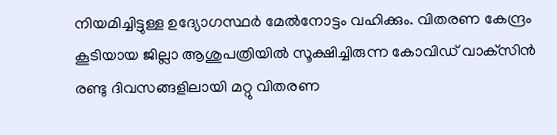നിയമിച്ചിട്ടുള്ള ഉദ്യോഗസ്ഥര്‍ മേല്‍നോട്ടം വഹിക്കും. വിതരണ കേന്ദ്രം കൂടിയായ ജില്ലാ ആശുപത്രിയില്‍ സൂക്ഷിച്ചിരുന്ന കോവിഡ് വാക്‌സിന്‍ രണ്ടു ദിവസങ്ങളിലായി മറ്റു വിതരണ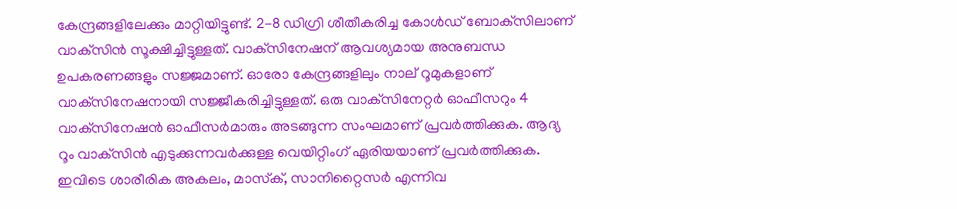കേന്ദ്രങ്ങളിലേക്കും മാറ്റിയിട്ടുണ്ട്. 2-8 ഡിഗ്രി ശീതീകരിച്ച കോള്‍ഡ് ബോക്‌സിലാണ് വാക്‌സിന്‍ സൂക്ഷിച്ചിട്ടുള്ളത്. വാക്‌സിനേഷന് ആവശ്യമായ അനുബന്ധ ഉപകരണങ്ങളും സജ്ജമാണ്. ഓരോ കേന്ദ്രങ്ങളിലും നാല് റൂമുകളാണ് വാക്‌സിനേഷനായി സജ്ജീകരിച്ചിട്ടുള്ളത്. ഒരു വാക്‌സിനേറ്റര്‍ ഓഫീസറും 4 വാക്‌സിനേഷന്‍ ഓഫീസര്‍മാരും അടങ്ങുന്ന സംഘമാണ് പ്രവര്‍ത്തിക്കുക. ആദ്യ റൂം വാക്‌സിന്‍ എടുക്കുന്നവര്‍ക്കുള്ള വെയിറ്റിംഗ് ഏരിയയാണ് പ്രവര്‍ത്തിക്കുക. ഇവിടെ ശാരീരിക അകലം, മാസ്‌ക്, സാനിറ്റൈസര്‍ എന്നിവ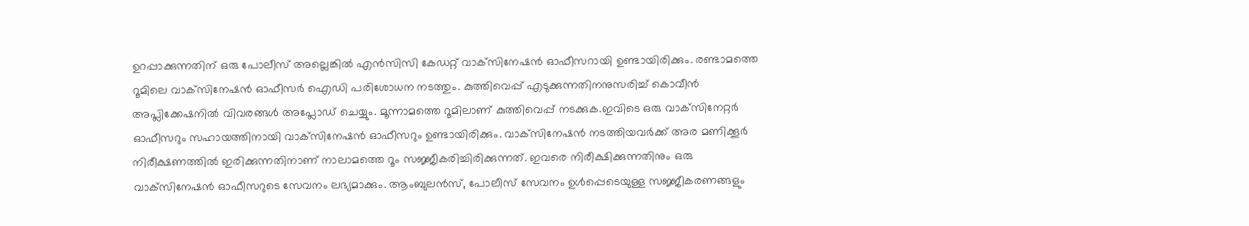ഉറപ്പാക്കുന്നതിന് ഒരു പോലീസ് അല്ലെങ്കില്‍ എന്‍സിസി കേഡറ്റ് വാക്‌സിനേഷന്‍ ഓഫീസറായി ഉണ്ടായിരിക്കും. രണ്ടാമത്തെ റൂമിലെ വാക്‌സിനേഷന്‍ ഓഫീസര്‍ ഐഡി പരിശോധന നടത്തും. കുത്തിവെപ്പ് എടുക്കുന്നതിനനുസരിച്ച് കൊവീന്‍ അപ്ലിക്കേഷനില്‍ വിവരങ്ങള്‍ അപ്ലോഡ് ചെയ്യും. മൂന്നാമത്തെ റൂമിലാണ് കുത്തിവെപ്പ് നടക്കുക.ഇവിടെ ഒരു വാക്‌സിനേറ്റര്‍ ഓഫീസറും സഹായത്തിനായി വാക്‌സിനേഷന്‍ ഓഫീസറും ഉണ്ടായിരിക്കും. വാക്‌സിനേഷന്‍ നടത്തിയവര്‍ക്ക് അര മണിക്കൂര്‍ നിരീക്ഷണത്തില്‍ ഇരിക്കുന്നതിനാണ് നാലാമത്തെ റൂം സജ്ജീകരിച്ചിരിക്കുന്നത്. ഇവരെ നിരീക്ഷിക്കുന്നതിനും ഒരു വാക്‌സിനേഷന്‍ ഓഫീസറുടെ സേവനം ലഭ്യമാക്കും. ആംബുലന്‍സ്, പോലീസ് സേവനം ഉള്‍പ്പെടെയുള്ള സജ്ജീകരണങ്ങളും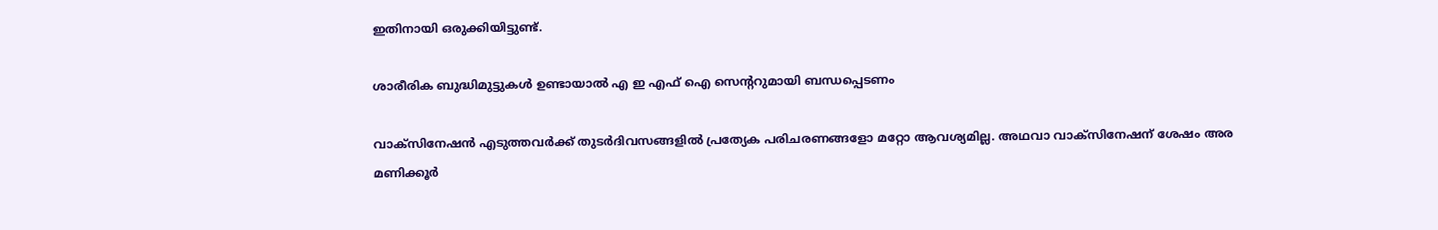ഇതിനായി ഒരുക്കിയിട്ടുണ്ട്.

ശാരീരിക ബുദ്ധിമുട്ടുകള്‍ ഉണ്ടായാല്‍ എ ഇ എഫ് ഐ സെന്ററുമായി ബന്ധപ്പെടണം

വാക്‌സിനേഷന്‍ എടുത്തവര്‍ക്ക് തുടര്‍ദിവസങ്ങളില്‍ പ്രത്യേക പരിചരണങ്ങളോ മറ്റോ ആവശ്യമില്ല. അഥവാ വാക്‌സിനേഷന് ശേഷം അര മണിക്കൂര്‍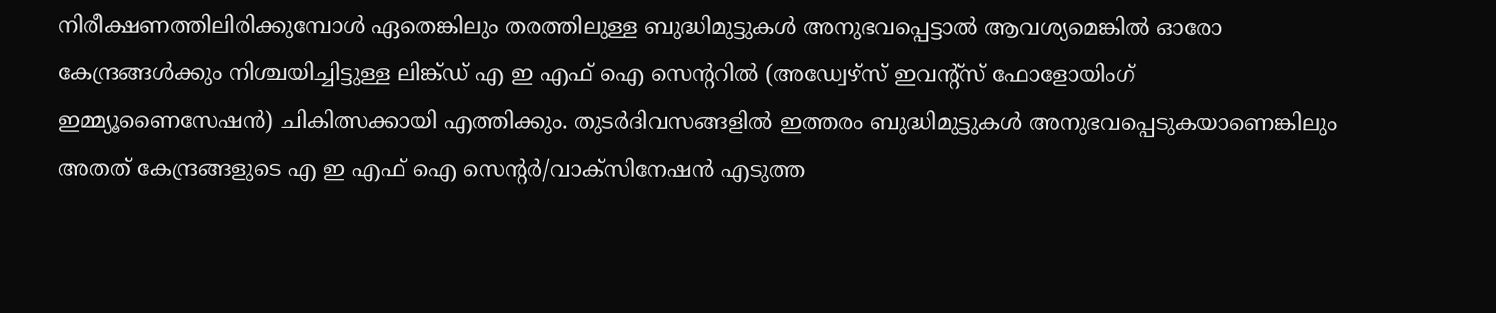നിരീക്ഷണത്തിലിരിക്കുമ്പോള്‍ ഏതെങ്കിലും തരത്തിലുള്ള ബുദ്ധിമുട്ടുകള്‍ അനുഭവപ്പെട്ടാല്‍ ആവശ്യമെങ്കില്‍ ഓരോ കേന്ദ്രങ്ങള്‍ക്കും നിശ്ചയിച്ചിട്ടുള്ള ലിങ്ക്ഡ് എ ഇ എഫ് ഐ സെന്ററില്‍ (അഡ്വേഴ്‌സ് ഇവന്റ്‌സ് ഫോളോയിംഗ് ഇമ്മ്യൂണൈസേഷന്‍) ചികിത്സക്കായി എത്തിക്കും. തുടര്‍ദിവസങ്ങളില്‍ ഇത്തരം ബുദ്ധിമുട്ടുകള്‍ അനുഭവപ്പെടുകയാണെങ്കിലും അതത് കേന്ദ്രങ്ങളുടെ എ ഇ എഫ് ഐ സെന്റര്‍/വാക്‌സിനേഷന്‍ എടുത്ത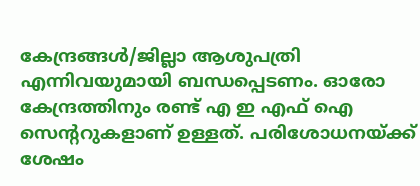കേന്ദ്രങ്ങള്‍/ജില്ലാ ആശുപത്രി എന്നിവയുമായി ബന്ധപ്പെടണം. ഓരോ കേന്ദ്രത്തിനും രണ്ട് എ ഇ എഫ് ഐ സെന്ററുകളാണ് ഉള്ളത്. പരിശോധനയ്ക്ക് ശേഷം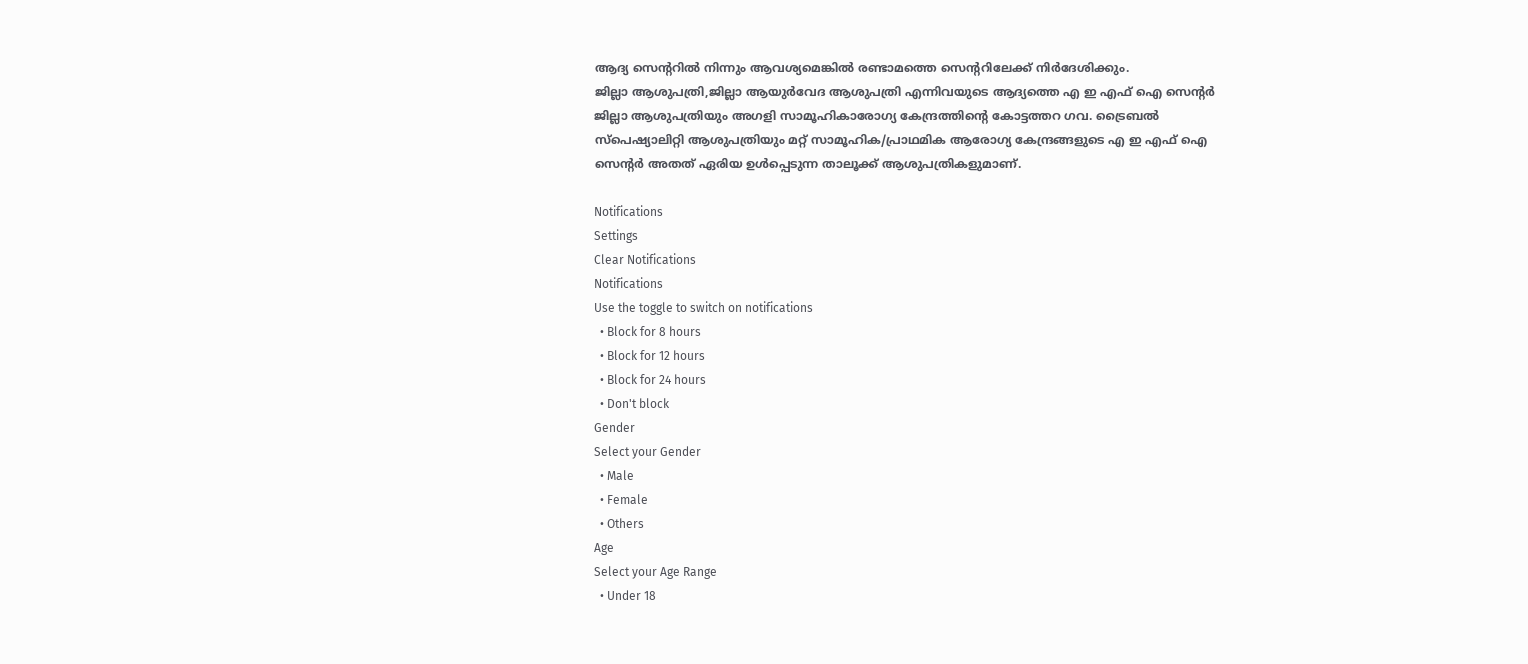ആദ്യ സെന്ററില്‍ നിന്നും ആവശ്യമെങ്കില്‍ രണ്ടാമത്തെ സെന്ററിലേക്ക് നിര്‍ദേശിക്കും.
ജില്ലാ ആശുപത്രി,ജില്ലാ ആയുര്‍വേദ ആശുപത്രി എന്നിവയുടെ ആദ്യത്തെ എ ഇ എഫ് ഐ സെന്റര്‍ ജില്ലാ ആശുപത്രിയും അഗളി സാമൂഹികാരോഗ്യ കേന്ദ്രത്തിന്റെ കോട്ടത്തറ ഗവ. ട്രൈബല്‍ സ്‌പെഷ്യാലിറ്റി ആശുപത്രിയും മറ്റ് സാമൂഹിക/പ്രാഥമിക ആരോഗ്യ കേന്ദ്രങ്ങളുടെ എ ഇ എഫ് ഐ സെന്റര്‍ അതത് ഏരിയ ഉള്‍പ്പെടുന്ന താലൂക്ക് ആശുപത്രികളുമാണ്.

Notifications
Settings
Clear Notifications
Notifications
Use the toggle to switch on notifications
  • Block for 8 hours
  • Block for 12 hours
  • Block for 24 hours
  • Don't block
Gender
Select your Gender
  • Male
  • Female
  • Others
Age
Select your Age Range
  • Under 18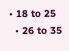• 18 to 25
  • 26 to 35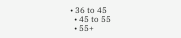• 36 to 45
  • 45 to 55
  • 55+